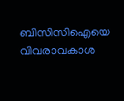ബിസിസിഐയെ വിവരാവകാശ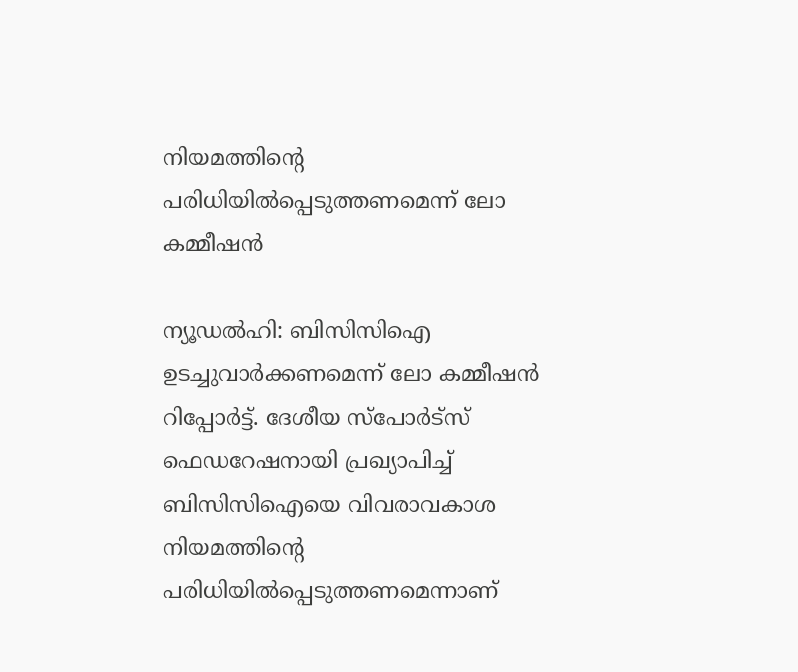നിയമത്തിന്‍റെ പരിധിയിൽപ്പെടുത്തണമെന്ന് ലോ കമ്മീഷൻ

ന്യൂഡല്‍ഹി: ബിസിസിഐ ഉടച്ചുവാര്‍ക്കണമെന്ന് ലോ കമ്മീഷൻ റിപ്പോര്‍ട്ട്. ദേശീയ സ്പോര്‍ട്സ് ഫെഡറേഷനായി പ്രഖ്യാപിച്ച് ബിസിസിഐയെ വിവരാവകാശ നിയമത്തിന്‍റെ പരിധിയിൽപ്പെടുത്തണമെന്നാണ്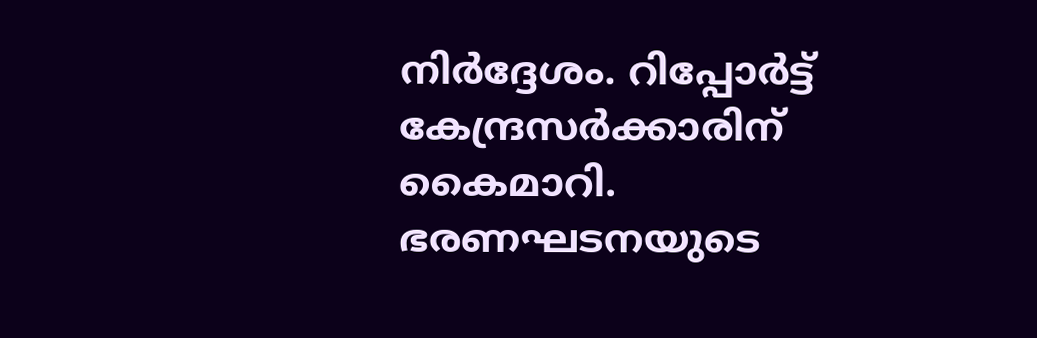നിര്‍ദ്ദേശം. റിപ്പോര്‍ട്ട് കേന്ദ്രസര്‍ക്കാരിന് കൈമാറി. ഭരണഘടനയുടെ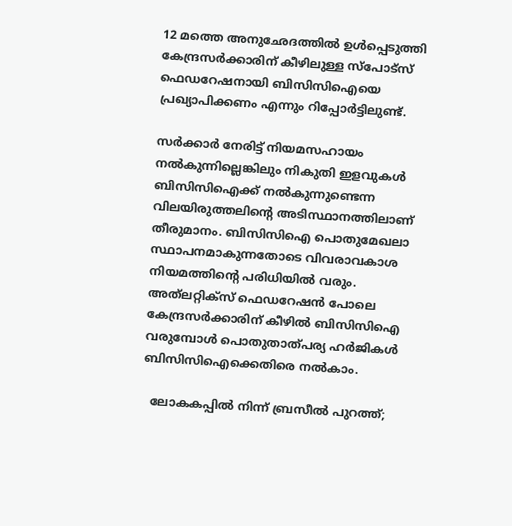12 മത്തെ അനുഛേദത്തിൽ ഉൾപ്പെടുത്തി കേന്ദ്രസര്‍ക്കാരിന് കീഴിലുള്ള സ്പോട്സ് ഫെഡറേഷനായി ബിസിസിഐയെ പ്രഖ്യാപിക്കണം എന്നും റിപ്പോര്‍ട്ടിലുണ്ട്.

സര്‍ക്കാര്‍ നേരിട്ട് നിയമസഹായം നൽകുന്നില്ലെങ്കിലും നികുതി ഇളവുകൾ ബിസിസിഐക്ക് നൽകുന്നുണ്ടെന്ന വിലയിരുത്തലിന്‍റെ അടിസ്ഥാനത്തിലാണ് തീരുമാനം. ബിസിസിഐ പൊതുമേഖലാ സ്ഥാപനമാകുന്നതോടെ വിവരാവകാശ നിയമത്തിന്‍റെ പരിധിയിൽ വരും.  അത്‍ലറ്റിക്സ് ഫെ‍ഡറേഷൻ പോലെ കേന്ദ്രസര്‍ക്കാരിന് കീഴിൽ ബിസിസിഐ വരുമ്പോള്‍ പൊതുതാത്പര്യ ഹര്‍ജികൾ ബിസിസിഐക്കെതിരെ നൽകാം.

  ലോകകപ്പിൽ നിന്ന് ബ്രസീൽ പുറത്ത്;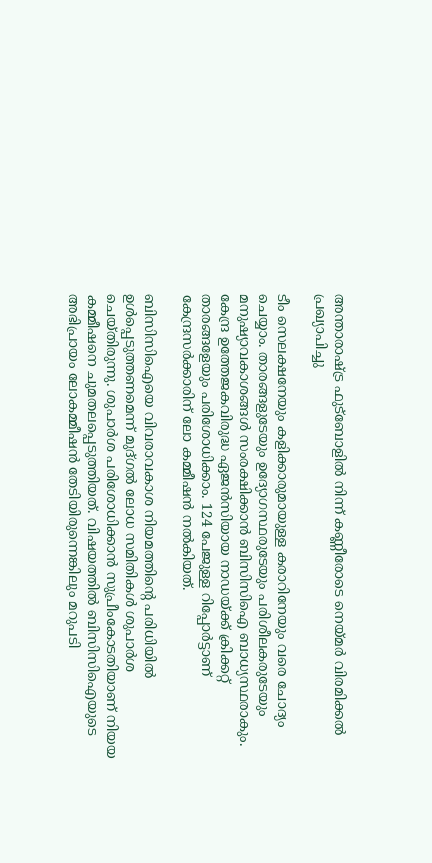അന്താരാഷ്ട്ര ഫുട്ബോളിൽ നിന്ന് കണ്ണീരോടെ നെയ്മർ വിരമിക്കൽ പ്രഖ്യാപിച്ചു

ടീം സെലക്ഷനേയും കളിക്കാരുമായുള്ള കരാറിനേയും വരെ ചോദ്യം ചെയ്യാം. താരങ്ങളുടേയും ഉദ്യോഗസ്ഥരുടേയും പരിശീലകരുടേയും മനുഷ്യാവകാശങ്ങൾ സംരക്ഷിക്കാൻ ബിസിസിഐ ബാധ്യസ്ഥരാകും. കേന്ദ്ര ഉത്തേജകവിരുദ്ധ ഏജൻസിയായ നാഡയ്ക്ക് ക്രിക്കറ്റ് താരങ്ങളേയും പരിശോധിക്കാം. 124 പേജുള്ള റിപ്പോര്‍ട്ടാണ് കേന്ദ്രസര്‍ക്കാരിന് ലോ കമ്മീഷൻ നൽകിയത്.

ബിസിസിഐയെ വിവരാവകാശ നിയമത്തിന്‍റെ പരിധിയിൽ ഉൾപ്പെടുത്തണമെന്ന് മുദ്ഗൽ ലോധ സമിതികൾ ശുപാര്‍ശ ചെയ്തിരുന്നു. ശുപാര്‍ശ പരിശോധിക്കാൻ സുപ്രീംകോടതിയാണ് നിയയ കമ്മീഷനെ ചുമതലപ്പെടുത്തിയത്. വിഷയത്തിൽ ബിസിസിഐയുടെ അഭിപ്രായം ലോകമ്മീഷൻ തേടിയിരുന്നെങ്കിലും മറുപടി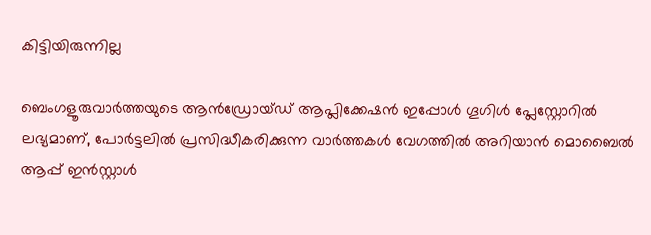കിട്ടിയിരുന്നില്ല

ബെംഗളൂരുവാർത്തയുടെ ആൻഡ്രോയ്ഡ് ആപ്ലിക്കേഷൻ ഇപ്പോൾ ഗൂഗിൾ പ്ലേസ്റ്റോറിൽ ലഭ്യമാണ്, പോർട്ടലിൽ പ്രസിദ്ധീകരിക്കുന്ന വാർത്തകൾ വേഗത്തിൽ അറിയാൻ മൊബൈൽ ആപ്പ് ഇൻസ്റ്റാൾ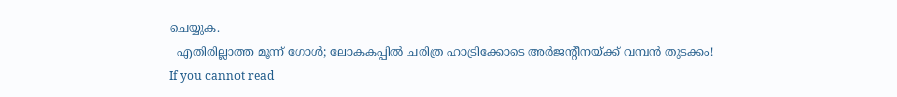ചെയ്യുക.
  എതിരില്ലാത്ത മൂന്ന് ഗോൾ; ലോകകപ്പിൽ ചരിത്ര ഹാട്രിക്കോടെ അർജന്റീനയ്ക്ക് വമ്പൻ തുടക്കം!
If you cannot read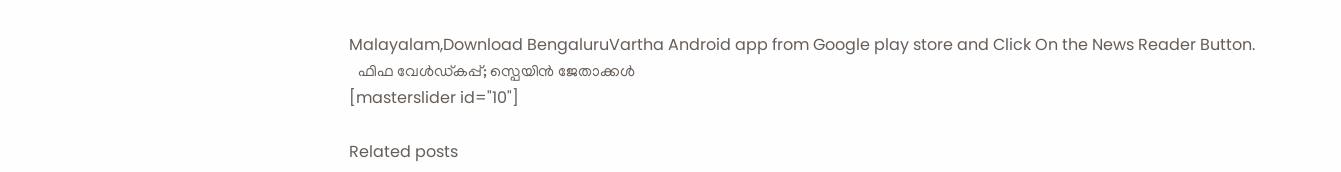Malayalam,Download BengaluruVartha Android app from Google play store and Click On the News Reader Button.
  ഫിഫ വേൾഡ്കപ്പ്‌; സ്പെയിൻ ജേതാക്കൾ
[masterslider id="10"]

Related posts